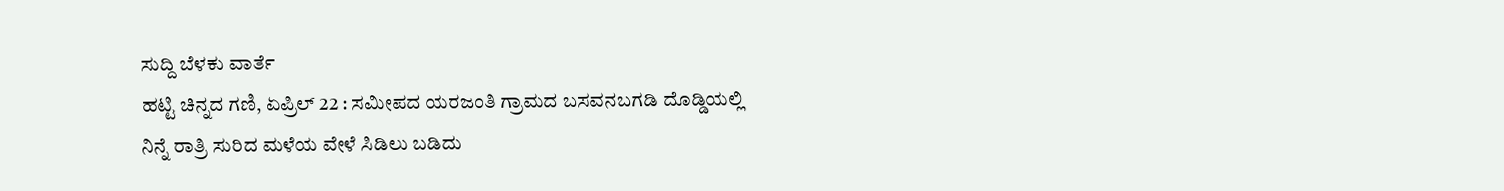ಸುದ್ದಿ ಬೆಳಕು ವಾರ್ತೆ
ಹಟ್ಟಿ ಚಿನ್ನದ ಗಣಿ, ಏಪ್ರಿಲ್ 22 : ಸಮೀಪದ ಯರಜಂತಿ ಗ್ರಾಮದ ಬಸವನಬಗಡಿ ದೊಡ್ಡಿಯಲ್ಲಿ ನಿನ್ನೆ ರಾತ್ರಿ ಸುರಿದ ಮಳೆಯ ವೇಳೆ ಸಿಡಿಲು ಬಡಿದು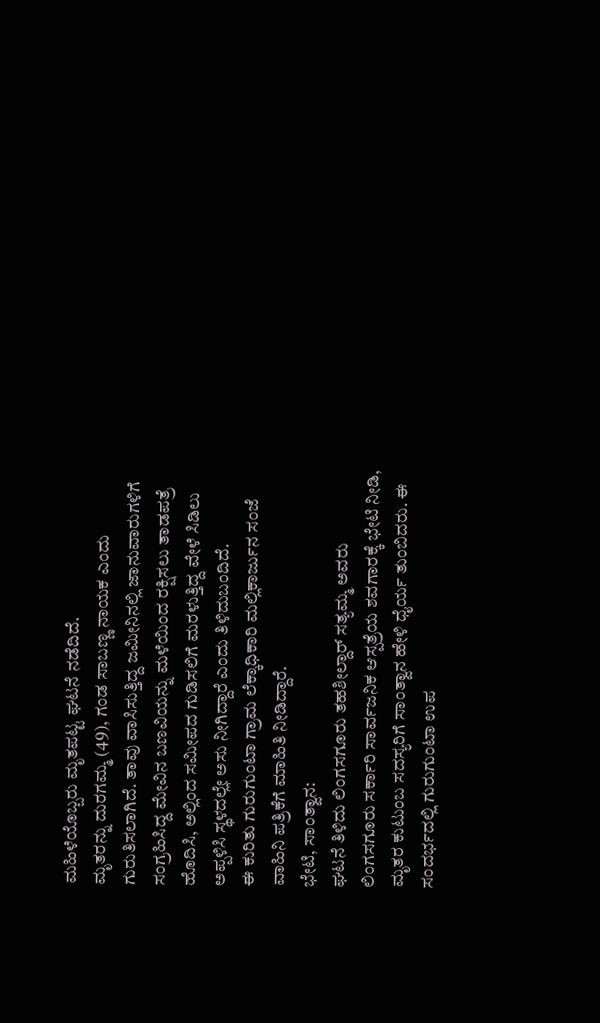ಮಹಿಳೆಯೊಬ್ಬರು ಮೃತಪಟ್ಟ ಘಟನೆ ನಡೆದಿದೆ.
ಮೃತರನ್ನು ದುರಗಮ್ಮ (49), ಗಂಡ ಸಾಬಣ್ಣ ನಾಯಕ ಎಂದು ಗುರುತಿಸಲಾಗಿದೆ. ತಾವು ವಾಸಿಸುತ್ತಿದ್ದ ಜಮೀನಿನಲ್ಲಿ ಜಾನುವಾರುಗಳಿಗೆ ಸಂಗ್ರಹಿಸಿದ್ದ ಮೇವಿನ ಬಣವಿಯನ್ನು ಮಳೆಯಿಂದ ರಕ್ಷಿಸಲು ತಾಡಪತ್ರೆ ಹೊದಿಸಿ, ಅಲ್ಲಿಂದ ಸಮೀಪದ ಗುಡಿಸಲಿಗೆ ಮರಳುತ್ತಿದ್ದ ವೇಳೆ ಸಿಡಿಲು ಅಪ್ಪಳಿಸಿ ಸ್ಥಳದಲ್ಲೇ ಅಸು ನೀಗಿದ್ದಾರೆ ಎಂದು ತಿಳಿದುಬಂದಿದೆ.
ಈ ಕುರಿತು ಗುರುಗುಂಟಾ ಗ್ರಾಮ ಲೆಕ್ಕಾಧಿಕಾರಿ ಮಲ್ಲಿಕಾರ್ಜುನ ಸಂಜೆ ವಾಹಿನಿ ಪತ್ರಿಕೆಗೆ ಮಾಹಿತಿ ನೀಡಿದ್ದಾರೆ.
ಭೇಟಿ, ಸಾಂತ್ವಾನ:
ಘಟನೆ ತಿಳಿದು ಲಿಂಗಸಗೂರು ತಹಶೀಲ್ದಾರ್ ಸತ್ಯಮ್ಮ ಅವರು ಲಿಂಗಸಗೂರು ಸರ್ಕಾರಿ ಸಾರ್ವಜನಿಕ ಆಸ್ಪತ್ರೆಯ ಶವಗಾರಕ್ಕೆ ಭೇಟಿ ನೀಡಿ, ಮೃತರ ಕುಟುಂಬ ಸದಸ್ಯರಿಗೆ ಸಾಂತ್ವಾನ ಹೇಳಿ ಧೈರ್ಯ ತುಂಬಿದರು. ಈ ಸಂದರ್ಭದಲ್ಲಿ ಗುರುಗುಂಟಾ ಉಪ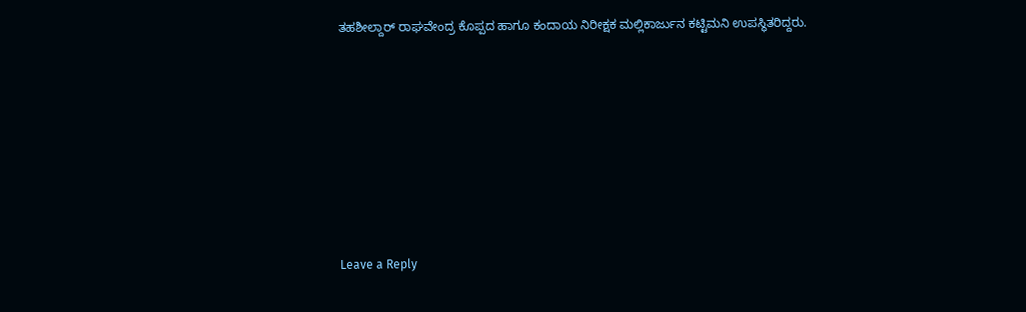ತಹಶೀಲ್ದಾರ್ ರಾಘವೇಂದ್ರ ಕೊಪ್ಪದ ಹಾಗೂ ಕಂದಾಯ ನಿರೀಕ್ಷಕ ಮಲ್ಲಿಕಾರ್ಜುನ ಕಟ್ಟಿಮನಿ ಉಪಸ್ಥಿತರಿದ್ದರು.










Leave a Reply